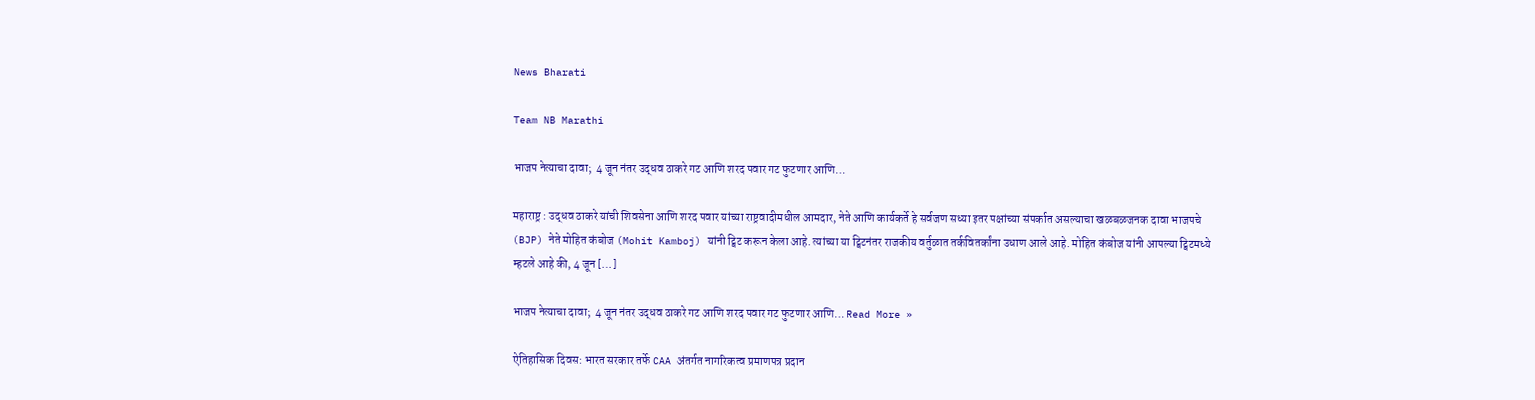News Bharati

Team NB Marathi

भाजप नेत्याचा दावा;  4 जून नंतर उद्धव ठाकरे गट आणि शरद पवार गट फुटणार आणि…

महाराष्ट्र : उद्धव ठाकरे यांची शिवसेना आणि शरद पवार यांच्या राष्ट्रवादीमधील आमदार, नेते आणि कार्यकर्ते हे सर्वजण सध्या इतर पक्षांच्या संपर्कात असल्याचा खळबळजनक दावा भाजपचे (BJP) नेते मोहित कंबोज (Mohit Kamboj) यांनी ट्विट करून केला आहे. त्यांच्या या ट्विटनंतर राजकीय वर्तुळात तर्कवितर्कांना उधाण आले आहे. मोहित कंबोज यांनी आपल्या ट्विटमध्ये म्हटले आहे की, 4 जून […]

भाजप नेत्याचा दावा;  4 जून नंतर उद्धव ठाकरे गट आणि शरद पवार गट फुटणार आणि… Read More »

ऐतिहासिक दिवस: भारत सरकार तर्फे CAA अंतर्गत नागरिकत्व प्रमाणपत्र प्रदान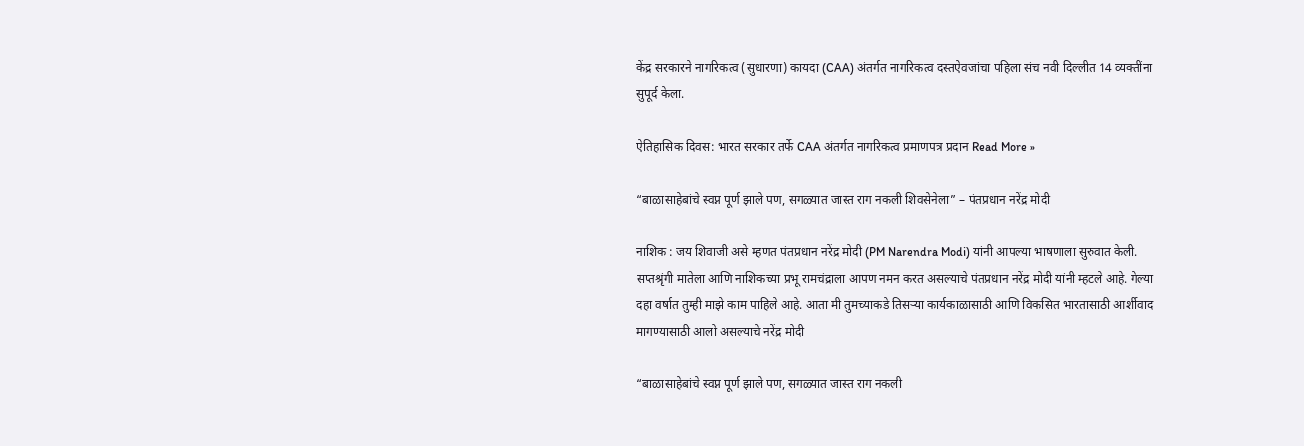केंद्र सरकारने नागरिकत्व (सुधारणा) कायदा (CAA) अंतर्गत नागरिकत्व दस्तऐवजांचा पहिला संच नवी दिल्लीत 14 व्यक्तींना सुपूर्द केला.

ऐतिहासिक दिवस: भारत सरकार तर्फे CAA अंतर्गत नागरिकत्व प्रमाणपत्र प्रदान Read More »

“बाळासाहेबांचे स्वप्न पूर्ण झाले पण, सगळ्यात जास्त राग नकली शिवसेनेला” – पंतप्रधान नरेंद्र मोदी

नाशिक : जय शिवाजी असे म्हणत पंतप्रधान नरेंद्र मोदी (PM Narendra Modi) यांनी आपल्या भाषणाला सुरुवात केली. सप्तश्रृंगी मातेला आणि नाशिकच्या प्रभू रामचंद्राला आपण नमन करत असल्याचे पंतप्रधान नरेंद्र मोदी यांनी म्हटले आहे. गेल्या दहा वर्षात तुम्ही माझे काम पाहिले आहे. आता मी तुमच्याकडे तिसऱ्या कार्यकाळासाठी आणि विकसित भारतासाठी आर्शीवाद मागण्यासाठी आलो असल्याचे नरेंद्र मोदी

“बाळासाहेबांचे स्वप्न पूर्ण झाले पण, सगळ्यात जास्त राग नकली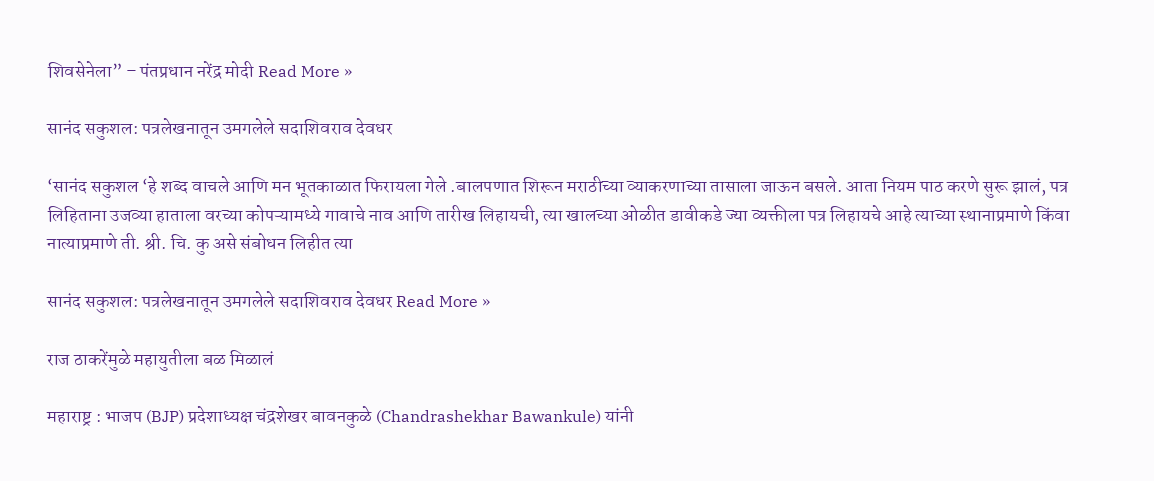शिवसेनेला” – पंतप्रधान नरेंद्र मोदी Read More »

सानंद सकुशल: पत्रलेखनातून उमगलेले सदाशिवराव देवधर

‘सानंद सकुशल ‘हे शब्द वाचले आणि मन भूतकाळात फिरायला गेले .बालपणात शिरून मराठीच्या व्याकरणाच्या तासाला जाऊन बसले. आता नियम पाठ करणे सुरू झालं, पत्र लिहिताना उजव्या हाताला वरच्या कोपऱ्यामध्ये गावाचे नाव आणि तारीख लिहायची, त्या खालच्या ओळीत डावीकडे ज्या व्यक्तीला पत्र लिहायचे आहे त्याच्या स्थानाप्रमाणे किंवा नात्याप्रमाणे ती. श्री. चि. कु असे संबोधन लिहीत त्या

सानंद सकुशल: पत्रलेखनातून उमगलेले सदाशिवराव देवधर Read More »

राज ठाकरेंमुळे महायुतीला बळ मिळालं

महाराष्ट्र : भाजप (BJP) प्रदेशाध्यक्ष चंद्रशेखर बावनकुळे (Chandrashekhar Bawankule) यांनी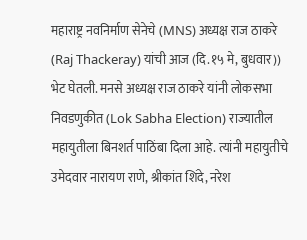महाराष्ट्र नवनिर्माण सेनेचे (MNS) अध्यक्ष राज ठाकरे (Raj Thackeray) यांची आज (दि.१५ मे, बुधवार)) भेट घेतली. मनसे अध्यक्ष राज ठाकरे यांनी लोकसभा निवडणुकीत (Lok Sabha Election) राज्यातील महायुतीला बिनशर्त पाठिंबा दिला आहे. त्यांनी महायुतीचे उमेदवार नारायण राणे, श्रीकांत शिंदे, नरेश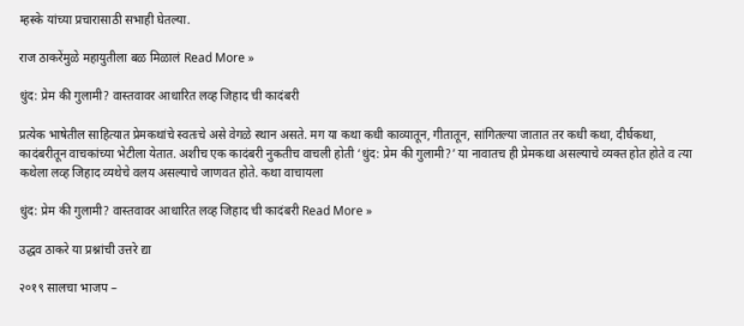म्हस्के यांच्या प्रचारासाठी सभाही घेतल्या.

राज ठाकरेंमुळे महायुतीला बळ मिळालं Read More »

धुंद: प्रेम की गुलामी? वास्तवावर आधारित लव्ह जिहाद ची कादंबरी

प्रत्येक भाषेतील साहित्यात प्रेमकथांचे स्वतःचे असे वेगळे स्थान असते. मग या कथा कधी काव्यातून, गीतातून, सांगितल्या जातात तर कधी कथा, दीर्घकथा, कादंबरीतून वाचकांच्या भेटीला येतात. अशीच एक कादंबरी नुकतीच वाचली होती ‘धुंद: प्रेम की गुलामी?’ या नावातच ही प्रेमकथा असल्याचे व्यक्त होत होते व त्या कथेला लव्ह जिहाद व्यथेचे वलय असल्याचे जाणवत होते‌. कथा वाचायला

धुंद: प्रेम की गुलामी? वास्तवावर आधारित लव्ह जिहाद ची कादंबरी Read More »

उद्धव ठाकरे या प्रश्नांची उत्तरे द्या

२०१९ सालचा भाजप –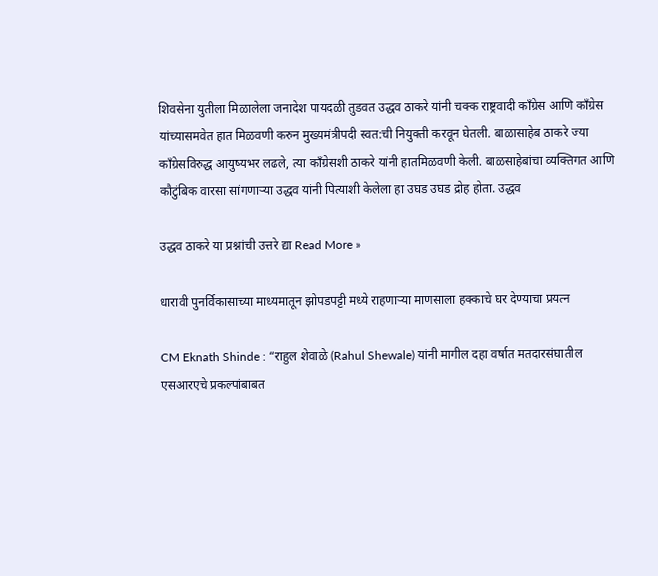शिवसेना युतीला मिळालेला जनादेश पायदळी तुडवत उद्धव ठाकरे यांनी चक्क राष्ट्रवादी काँग्रेस आणि काँग्रेस यांच्यासमवेत हात मिळवणी करुन मुख्यमंत्रीपदी स्वत:ची नियुक्ती करवून घेतली. बाळासाहेब ठाकरे ज्या काँग्रेसविरुद्ध आयुष्यभर लढले, त्या काँग्रेसशी ठाकरे यांनी हातमिळवणी केली. बाळसाहेबांचा व्यक्तिगत आणि कौटुंबिक वारसा सांगणाऱ्या उद्धव यांनी पित्याशी केलेला हा उघड उघड द्रोह होता. उद्धव

उद्धव ठाकरे या प्रश्नांची उत्तरे द्या Read More »

धारावी पुनर्विकासाच्या माध्यमातून झोपडपट्टी मध्ये राहणाऱ्या माणसाला हक्काचे घर देण्याचा प्रयत्न

CM Eknath Shinde : “राहुल शेवाळे (Rahul Shewale) यांनी मागील दहा वर्षात मतदारसंघातील एसआरएचे प्रकल्पांबाबत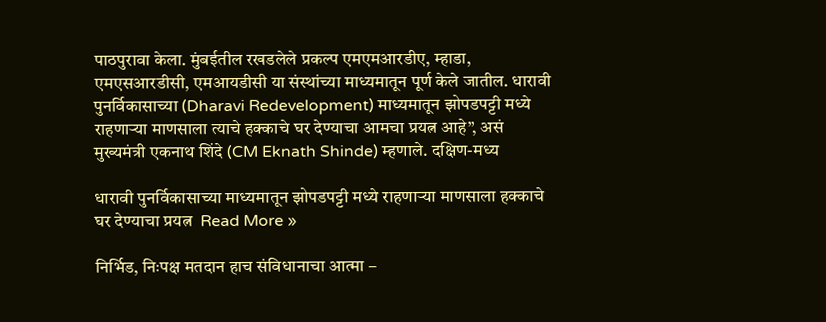पाठपुरावा केला. मुंबईतील रखडलेले प्रकल्प एमएमआरडीए, म्हाडा, एमएसआरडीसी, एमआयडीसी या संस्थांच्या माध्यमातून पूर्ण केले जातील. धारावी पुनर्विकासाच्या (Dharavi Redevelopment) माध्यमातून झोपडपट्टी मध्ये राहणाऱ्या माणसाला त्याचे हक्काचे घर देण्याचा आमचा प्रयत्न आहे”, असं मुख्यमंत्री एकनाथ शिंदे (CM Eknath Shinde) म्हणाले. दक्षिण-मध्य

धारावी पुनर्विकासाच्या माध्यमातून झोपडपट्टी मध्ये राहणाऱ्या माणसाला हक्काचे घर देण्याचा प्रयत्न  Read More »

निर्भिड, निःपक्ष मतदान हाच संविधानाचा आत्मा –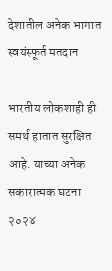देशातील अनेक भागात स्वयंस्फूर्त मतदान

भारतीय लोकशाही ही समर्थ हातात सुरक्षित आहे. याच्या अनेक सकारात्मक घटना २०२४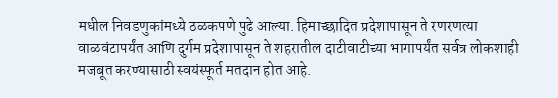मधील निवडणुकांमध्ये ठळकपणे पुढे आल्या. हिमाच्छादित प्रदेशापासून ते रणरणत्या वाळवंटापर्यंत आणि दुर्गम प्रदेशापासून ते शहरातील दाटीवाटीच्या भागापर्यंत सर्वत्र लोकशाही मजबूत करण्यासाठी स्वयंस्फूर्त मतदान होत आहे.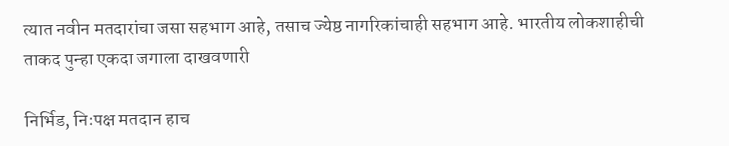त्यात नवीन मतदारांचा जसा सहभाग आहे, तसाच ज्येष्ठ नागरिकांचाही सहभाग आहे. भारतीय लोकशाहीची ताकद पुन्हा एकदा जगाला दाखवणारी

निर्भिड, निःपक्ष मतदान हाच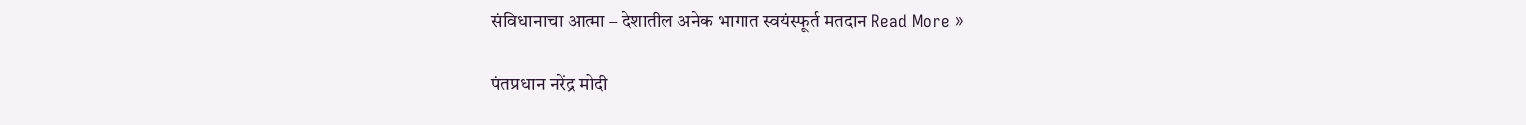संविधानाचा आत्मा – देशातील अनेक भागात स्वयंस्फूर्त मतदान Read More »

पंतप्रधान नरेंद्र मोदी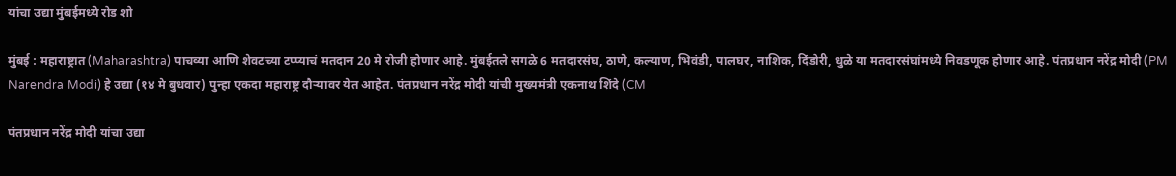यांचा उद्या मुंबईमध्ये रोड शो

मुंबई : महाराष्ट्रात (Maharashtra) पाचव्या आणि शेवटच्या टप्प्याचं मतदान 20 मे रोजी होणार आहे. मुंबईतले सगळे 6 मतदारसंघ, ठाणे, कल्याण, भिवंडी, पालघर, नाशिक, दिंडोरी, धुळे या मतदारसंघांमध्ये निवडणूक होणार आहे. पंतप्रधान नरेंद्र मोदी (PM Narendra Modi) हे उद्या (१४ मे बुधवार) पुन्हा एकदा महाराष्ट्र दौऱ्यावर येत आहेत. पंतप्रधान नरेंद्र मोदी यांची मुख्यमंत्री एकनाथ शिंदे (CM

पंतप्रधान नरेंद्र मोदी यांचा उद्या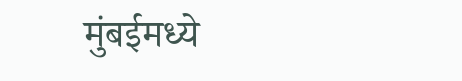मुंबईमध्ये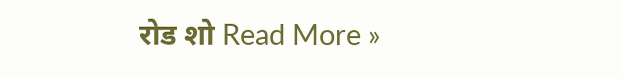रोड शो Read More »